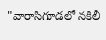"వారాసిగూడలో నకిలీ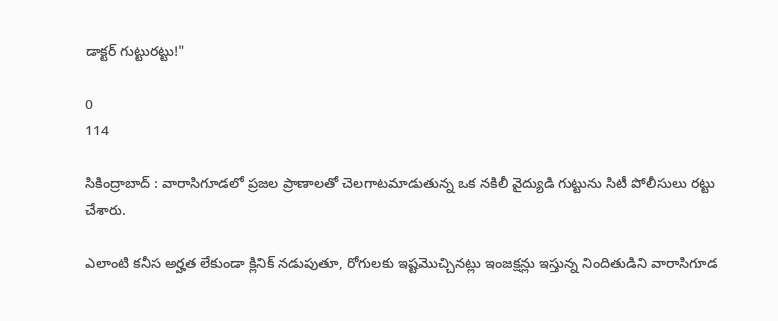డాక్టర్ గుట్టురట్టు!"

0
114

సికింద్రాబాద్ : వారాసిగూడలో ప్రజల ప్రాణాలతో చెలగాటమాడుతున్న ఒక నకిలీ వైద్యుడి గుట్టును సిటీ పోలీసులు రట్టు చేశారు.

ఎలాంటి కనీస అర్హత లేకుండా క్లినిక్ నడుపుతూ, రోగులకు ఇష్టమొచ్చినట్లు ఇంజక్షన్లు ఇస్తున్న నిందితుడిని వారాసిగూడ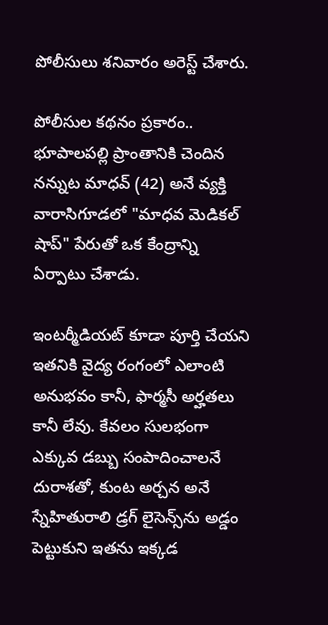పోలీసులు శనివారం అరెస్ట్ చేశారు.

పోలీసుల కథనం ప్రకారం.. భూపాలపల్లి ప్రాంతానికి చెందిన నన్నుట మాధవ్ (42) అనే వ్యక్తి వారాసిగూడలో "మాధవ మెడికల్ షాప్" పేరుతో ఒక కేంద్రాన్ని ఏర్పాటు చేశాడు.

ఇంటర్మీడియట్ కూడా పూర్తి చేయని ఇతనికి వైద్య రంగంలో ఎలాంటి అనుభవం కానీ, ఫార్మసీ అర్హతలు కానీ లేవు. కేవలం సులభంగా ఎక్కువ డబ్బు సంపాదించాలనే దురాశతో, కుంట అర్చన అనే స్నేహితురాలి డ్రగ్ లైసెన్స్‌ను అడ్డం పెట్టుకుని ఇతను ఇక్కడ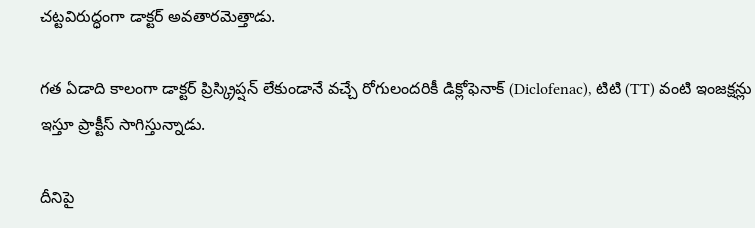చట్టవిరుద్ధంగా డాక్టర్ అవతారమెత్తాడు.

గత ఏడాది కాలంగా డాక్టర్ ప్రిస్క్రిప్షన్ లేకుండానే వచ్చే రోగులందరికీ డిక్లోఫెనాక్ (Diclofenac), టిటి (TT) వంటి ఇంజక్షన్లు ఇస్తూ ప్రాక్టీస్ సాగిస్తున్నాడు.

దీనిపై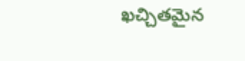ఖచ్చితమైన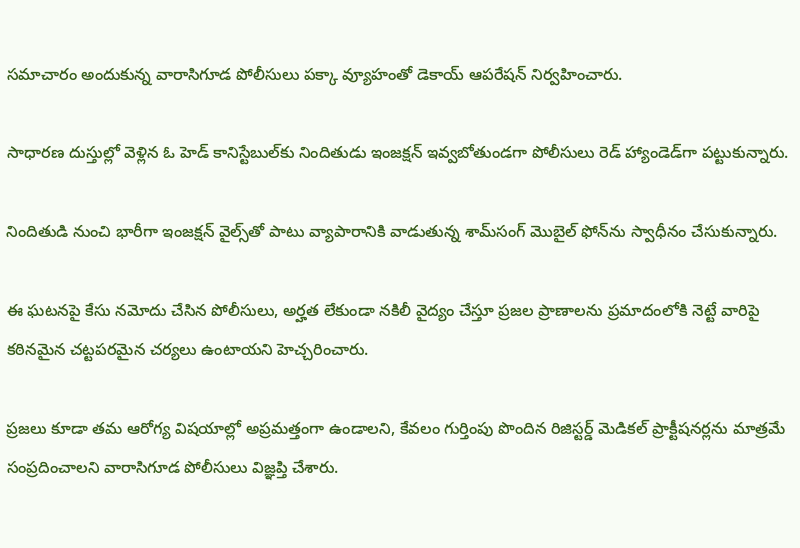సమాచారం అందుకున్న వారాసిగూడ పోలీసులు పక్కా వ్యూహంతో డెకాయ్ ఆపరేషన్ నిర్వహించారు.

సాధారణ దుస్తుల్లో వెళ్లిన ఓ హెడ్ కానిస్టేబుల్‌కు నిందితుడు ఇంజక్షన్ ఇవ్వబోతుండగా పోలీసులు రెడ్ హ్యాండెడ్‌గా పట్టుకున్నారు.

నిందితుడి నుంచి భారీగా ఇంజక్షన్ వైల్స్‌తో పాటు వ్యాపారానికి వాడుతున్న శామ్‌సంగ్ మొబైల్ ఫోన్‌ను స్వాధీనం చేసుకున్నారు.

ఈ ఘటనపై కేసు నమోదు చేసిన పోలీసులు, అర్హత లేకుండా నకిలీ వైద్యం చేస్తూ ప్రజల ప్రాణాలను ప్రమాదంలోకి నెట్టే వారిపై కఠినమైన చట్టపరమైన చర్యలు ఉంటాయని హెచ్చరించారు.

ప్రజలు కూడా తమ ఆరోగ్య విషయాల్లో అప్రమత్తంగా ఉండాలని, కేవలం గుర్తింపు పొందిన రిజిస్టర్డ్ మెడికల్ ప్రాక్టీషనర్లను మాత్రమే సంప్రదించాలని వారాసిగూడ పోలీసులు విజ్ఞప్తి చేశారు.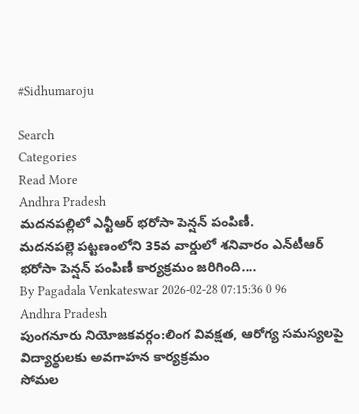#Sidhumaroju

Search
Categories
Read More
Andhra Pradesh
మదనపల్లిలో ఎన్టీఆర్ భరోసా పెన్షన్ పంపిణీ.
మదనపల్లె పట్టణంలోని 35వ వార్డులో శనివారం ఎన్‌టీఆర్ భరోసా పెన్షన్ పంపిణీ కార్యక్రమం జరిగింది....
By Pagadala Venkateswar 2026-02-28 07:15:36 0 96
Andhra Pradesh
పుంగనూరు నియోజకవర్గం:లింగ వివక్షత, ఆరోగ్య సమస్యలపై విద్యార్థులకు అవగాహన కార్యక్రమం
సోమల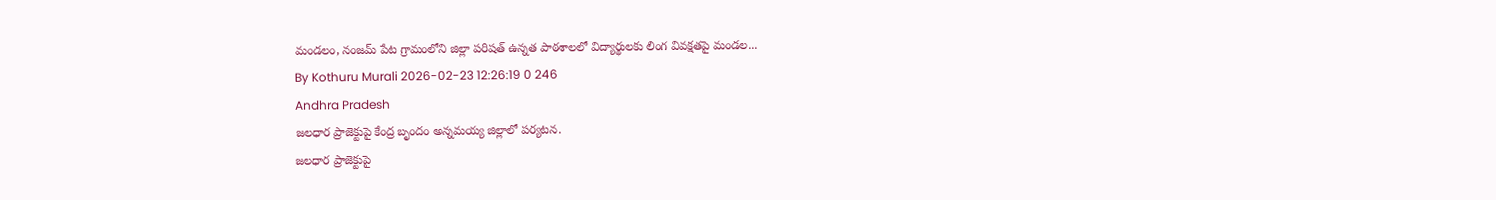మండలం, నంజమ్ పేట గ్రామంలోని జిల్లా పరిషత్ ఉన్నత పాఠశాలలో విద్యార్థులకు లింగ వివక్షతపై మండల...
By Kothuru Murali 2026-02-23 12:26:19 0 246
Andhra Pradesh
జలధార ప్రాజెక్టుపై కేంద్ర బృందం అన్నమయ్య జిల్లాలో పర్యటన.
జలధార ప్రాజెక్టుపై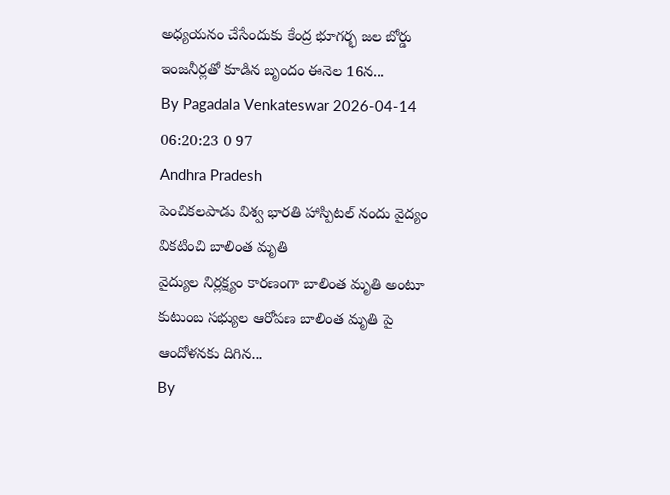అధ్యయనం చేసేందుకు కేంద్ర భూగర్భ జల బోర్డు ఇంజనీర్లతో కూడిన బృందం ఈనెల 16న...
By Pagadala Venkateswar 2026-04-14 06:20:23 0 97
Andhra Pradesh
పెంచికలపాడు విశ్వ భారతి హాస్పిటల్ నందు వైద్యం వికటించి బాలింత మృతి
వైద్యుల నిర్లక్ష్యం కారణంగా బాలింత మృతి అంటూ కుటుంబ సభ్యుల ఆరోపణ బాలింత మృతి పై ఆందోళనకు దిగిన...
By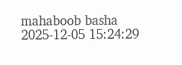mahaboob basha 2025-12-05 15:24:29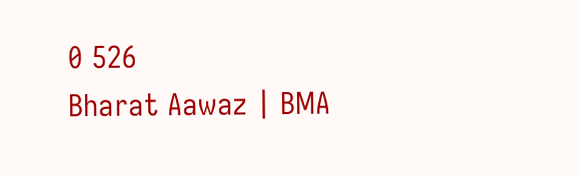0 526
Bharat Aawaz | BMA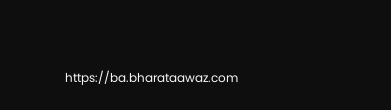https://ba.bharataawaz.com